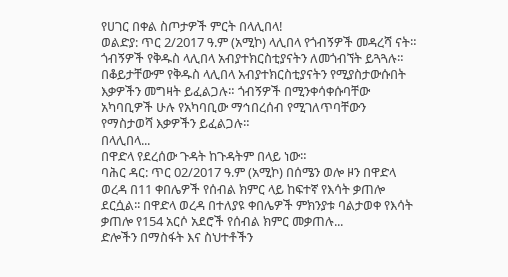የሀገር በቀል ስጦታዎች ምርት በላሊበላ!
ወልድያ: ጥር 2/2017 ዓ.ም (አሚኮ) ላሊበላ የጎብኝዎች መዳረሻ ናት። ጎብኝዎች የቅዱስ ላሊበላ አብያተክርስቲያናትን ለመጎብኘት ይጓጓሉ። በቆይታቸውም የቅዱስ ላሊበላ አብያተክርስቲያናትን የሚያስታውሱበት እቃዎችን መግዛት ይፈልጋሉ። ጎብኝዎች በሚንቀሳቀሱባቸው አካባቢዎች ሁሉ የአካባቢው ማኅበረሰብ የሚገለጥባቸውን የማስታወሻ እቃዎችን ይፈልጋሉ።
በላሊበላ...
በዋድላ የደረሰው ጉዳት ከጉዳትም በላይ ነው።
ባሕር ዳር: ጥር 02/2017 ዓ.ም (አሚኮ) በሰሜን ወሎ ዞን በዋድላ ወረዳ በ11 ቀበሌዎች የሰብል ክምር ላይ ከፍተኛ የእሳት ቃጠሎ ደርሷል፡፡ በዋድላ ወረዳ በተለያዩ ቀበሌዎች ምክንያቱ ባልታወቀ የእሳት ቃጠሎ የ154 አርሶ አደሮች የሰብል ክምር መቃጠሉ...
ድሎችን በማስፋት እና ስህተቶችን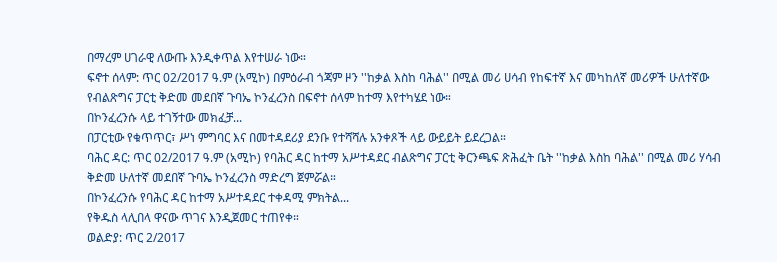በማረም ሀገራዊ ለውጡ እንዲቀጥል እየተሠራ ነው።
ፍኖተ ሰላም: ጥር 02/2017 ዓ.ም (አሚኮ) በምዕራብ ጎጃም ዞን ''ከቃል እስከ ባሕል'' በሚል መሪ ሀሳብ የከፍተኛ እና መካከለኛ መሪዎች ሁለተኛው የብልጽግና ፓርቲ ቅድመ መደበኛ ጉባኤ ኮንፈረንስ በፍኖተ ሰላም ከተማ እየተካሄደ ነው።
በኮንፈረንሱ ላይ ተገኝተው መክፈቻ...
በፓርቲው የቁጥጥር፣ ሥነ ምግባር እና በመተዳደሪያ ደንቡ የተሻሻሉ አንቀጾች ላይ ውይይት ይደረጋል።
ባሕር ዳር: ጥር 02/2017 ዓ.ም (አሚኮ) የባሕር ዳር ከተማ አሥተዳደር ብልጽግና ፓርቲ ቅርንጫፍ ጽሕፈት ቤት ''ከቃል እስከ ባሕል'' በሚል መሪ ሃሳብ ቅድመ ሁለተኛ መደበኛ ጉባኤ ኮንፈረንስ ማድረግ ጀምሯል።
በኮንፈረንሱ የባሕር ዳር ከተማ አሥተዳደር ተቀዳሚ ምክትል...
የቅዱስ ላሊበላ ዋናው ጥገና እንዲጀመር ተጠየቀ።
ወልድያ: ጥር 2/2017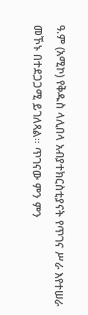ዓ.ም (አሚኮ) የቅዱስ ላሊበላ አብያተክርስቲያናት የጥገና ሥራ እየተሠራ መኾኑ በተደጋጋሚ ይገለጻል። ጥገናው ምን ምን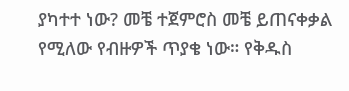ያካተተ ነው? መቼ ተጀምሮስ መቼ ይጠናቀቃል የሚለው የብዙዎች ጥያቄ ነው። የቅዱስ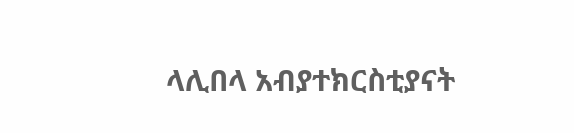ላሊበላ አብያተክርስቲያናት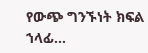የውጭ ግንኙነት ክፍል ኀላፊ...